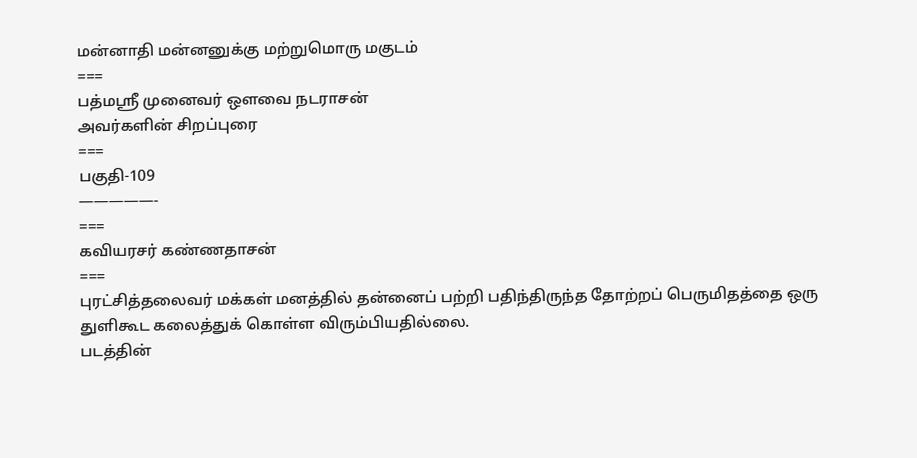மன்னாதி மன்னனுக்கு மற்றுமொரு மகுடம்
===
பத்மஸ்ரீ முனைவர் ஔவை நடராசன்
அவர்களின் சிறப்புரை
===
பகுதி-109
—————-
===
கவியரசர் கண்ணதாசன்
===
புரட்சித்தலைவர் மக்கள் மனத்தில் தன்னைப் பற்றி பதிந்திருந்த தோற்றப் பெருமிதத்தை ஒரு துளிகூட கலைத்துக் கொள்ள விரும்பியதில்லை.
படத்தின்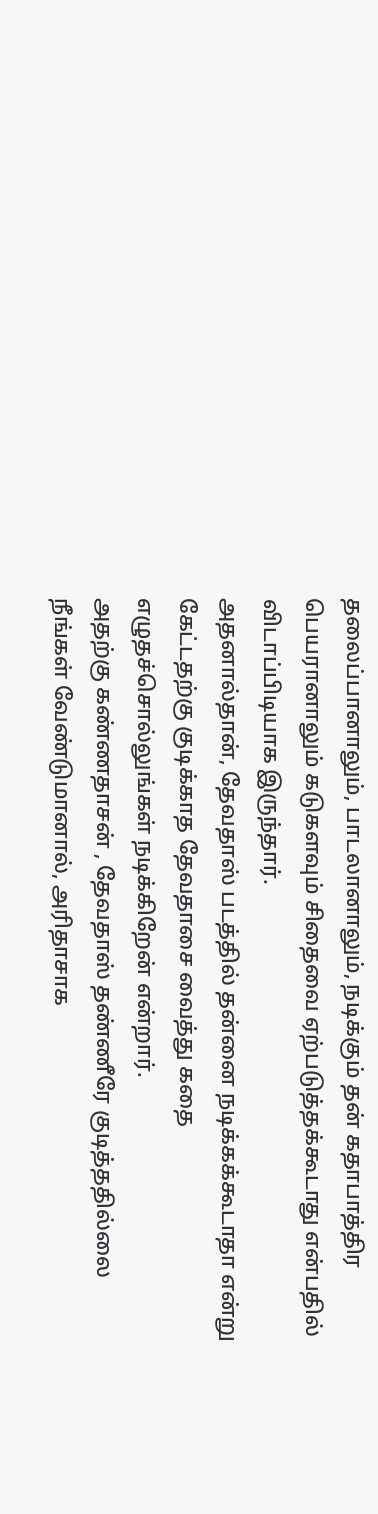தலைப்பானாலும், பாடலானாலும், நடிக்கும் தன் கதாபாத்திர பெயரானாலும் கடுகளவும் சிதைவை ஏற்படுத்தக்கூடாது என்பதில் விடாப்பிடியாக இருந்தார்.
அதனால்தான், தேவதாஸ் படத்தில் தன்னை நடிக்கக்கூடாதா என்று கேட்டதற்கு குடிக்காத தேவதாசை வைத்து கதை எழுதச்சொல்லுங்கள் நடிக்கிறேன் என்றார்.
அதற்கு கண்ணதாசன் , தேவதாஸ் தண்ணீரே குடித்ததில்லை நீங்கள் வேண்டுமானால், அரிதாசாக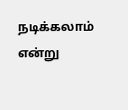நடிக்கலாம் என்று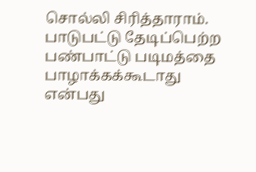சொல்லி சிரித்தாராம்.
பாடுபட்டு தேடிப்பெற்ற பண்பாட்டு படிமத்தை பாழாக்கக்கூடாது என்பது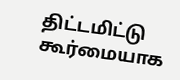திட்டமிட்டு கூர்மையாக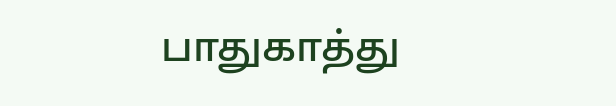பாதுகாத்து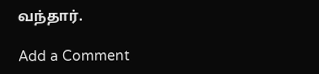வந்தார்.

Add a Comment